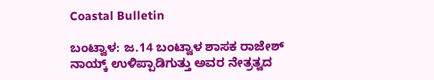Coastal Bulletin

ಬಂಟ್ವಾಳ: ಜ.14 ಬಂಟ್ವಾಳ ಶಾಸಕ ರಾಜೇಶ್ ನಾಯ್ಕ್ ಉಳಿಪ್ಪಾಡಿಗುತ್ತು ಅವರ ನೇತ್ರತ್ವದ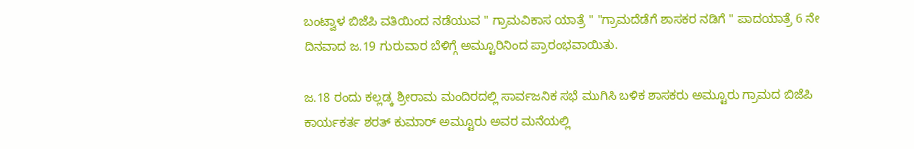ಬಂಟ್ವಾಳ ಬಿಜೆಪಿ ವತಿಯಿಂದ ನಡೆಯುವ " ಗ್ರಾಮವಿಕಾಸ ಯಾತ್ರೆ " "ಗ್ರಾಮದೆಡೆಗೆ ಶಾಸಕರ ನಡಿಗೆ " ಪಾದಯಾತ್ರೆ 6 ನೇ ದಿನವಾದ ಜ.19 ಗುರುವಾರ ಬೆಳಿಗ್ಗೆ ಅಮ್ಟೂರಿನಿಂದ ಪ್ರಾರಂಭವಾಯಿತು.

ಜ.18 ರಂದು ಕಲ್ಲಡ್ಕ ಶ್ರೀರಾಮ ಮಂದಿರದಲ್ಲಿ ಸಾರ್ವಜನಿಕ ಸಭೆ ಮುಗಿಸಿ ಬಳಿಕ ಶಾಸಕರು ಅಮ್ಟೂರು ಗ್ರಾಮದ ಬಿಜೆಪಿ ಕಾರ್ಯಕರ್ತ ಶರತ್ ಕುಮಾರ್ ಅಮ್ಟೂರು ಅವರ ಮನೆಯಲ್ಲಿ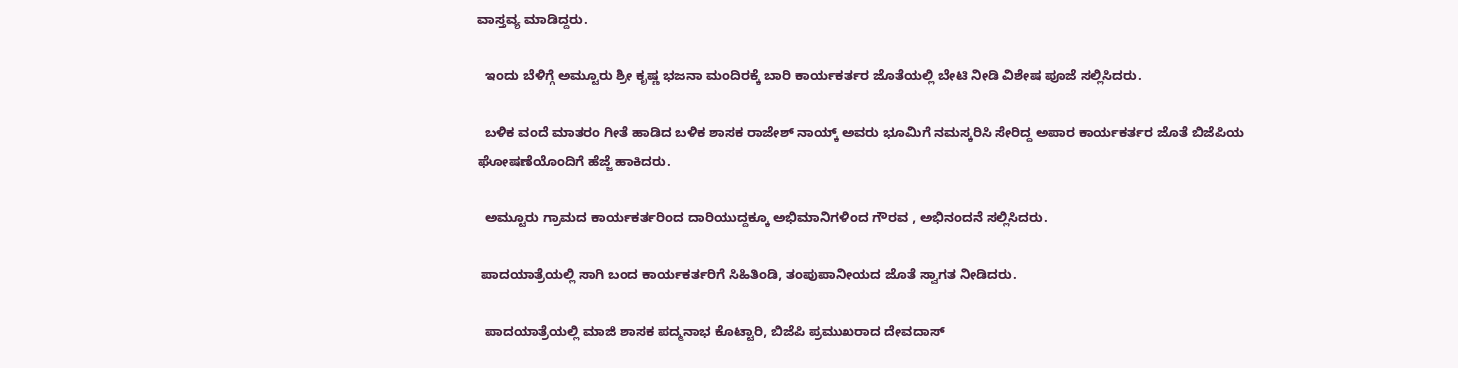ವಾಸ್ತವ್ಯ ಮಾಡಿದ್ದರು.

  ಇಂದು ಬೆಳಿಗ್ಗೆ ಅಮ್ಟೂರು ಶ್ರೀ ಕೃಷ್ಣ ಭಜನಾ ಮಂದಿರಕ್ಕೆ ಬಾರಿ ಕಾರ್ಯಕರ್ತರ ಜೊತೆಯಲ್ಲಿ ಬೇಟಿ ನೀಡಿ ವಿಶೇಷ ಪೂಜೆ ಸಲ್ಲಿಸಿದರು.

  ಬಳಿಕ ವಂದೆ ಮಾತರಂ ಗೀತೆ ಹಾಡಿದ ಬಳಿಕ ಶಾಸಕ ರಾಜೇಶ್ ನಾಯ್ಕ್ ಅವರು ಭೂಮಿಗೆ ನಮಸ್ಕರಿಸಿ ಸೇರಿದ್ದ ಅಪಾರ ಕಾರ್ಯಕರ್ತರ ಜೊತೆ ಬಿಜೆಪಿಯ ಘೋಷಣೆಯೊಂದಿಗೆ ಹೆಜ್ಜೆ ಹಾಕಿದರು.

  ಅಮ್ಟೂರು ಗ್ರಾಮದ ಕಾರ್ಯಕರ್ತರಿಂದ ದಾರಿಯುದ್ದಕ್ಕೂ ಅಭಿಮಾನಿಗಳಿಂದ ಗೌರವ , ಅಭಿನಂದನೆ ಸಲ್ಲಿಸಿದರು.

 ಪಾದಯಾತ್ರೆಯಲ್ಲಿ ಸಾಗಿ ಬಂದ ಕಾರ್ಯಕರ್ತರಿಗೆ ಸಿಹಿತಿಂಡಿ, ತಂಪುಪಾನೀಯದ ಜೊತೆ ಸ್ವಾಗತ ನೀಡಿದರು.

  ಪಾದಯಾತ್ರೆಯಲ್ಲಿ ಮಾಜಿ ಶಾಸಕ ಪದ್ಮನಾಭ ಕೊಟ್ಟಾರಿ, ಬಿಜೆಪಿ ಪ್ರಮುಖರಾದ ದೇವದಾಸ್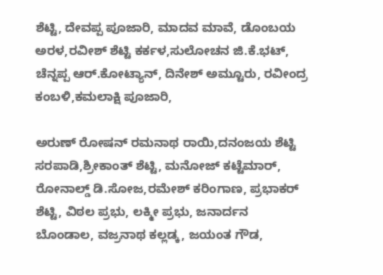ಶೆಟ್ಟಿ, ದೇವಪ್ಪ ಪೂಜಾರಿ, ಮಾದವ ಮಾವೆ, ಡೊಂಬಯ ಅರಳ,ರವೀಶ್ ಶೆಟ್ಟಿ ಕರ್ಕಳ,ಸುಲೋಚನ ಜಿ.ಕೆ.ಭಟ್, ಚೆನ್ನಪ್ಪ ಆರ್.ಕೋಟ್ಯಾನ್, ದಿನೇಶ್ ಅಮ್ಟೂರು, ರವೀಂದ್ರ ಕಂಬಳಿ,ಕಮಲಾಕ್ಷಿ ಪೂಜಾರಿ,

ಅರುಣ್ ರೋಷನ್ ರಮನಾಥ ರಾಯಿ,ದನಂಜಯ ಶೆಟ್ಟಿ ಸರಪಾಡಿ,ಶ್ರೀಕಾಂತ್ ಶೆಟ್ಟಿ, ಮನೋಜ್‌ ಕಟ್ಟೆಮಾರ್, ರೋನಾಲ್ಡ್ ಡಿ.ಸೋಜ,ರಮೇಶ್ ಕರಿಂಗಾಣ, ಪ್ರಭಾಕರ್ ಶೆಟ್ಟಿ, ವಿಠಲ ಪ್ರಭು, ಲಕ್ಮೀ ಪ್ರಭು, ಜನಾರ್ದನ ಬೊಂಡಾಲ, ವಜ್ರನಾಥ ಕಲ್ಲಡ್ಕ, ಜಯಂತ ಗೌಡ,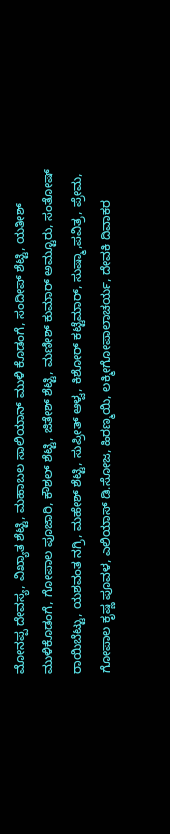ಮೋನಪ್ಪ ದೇವಸ್ಯ, ವಿಖ್ಯಾತ ಶೆಟ್ಟಿ, ಮಹಾಬಲ ಸಾಲಿಯಾನ್ ಮುಳಿ ಕೊಡಂಗೆ, ಸಂದೀಪ್ ಶೆಟ್ಟಿ, ಯತೀಶ್ ಮುಳಿಕೊಡಂಗೆ, ಗೋಪಾಲ ಪೂಜಾರಿ, ಕೌಶಲ್ ಶೆಟ್ಟಿ, ಜಿತೇಶ್ ಶೆಟ್ಟಿ, ಮಣೀಶ್ ಕುಮಾರ್ ಅಮ್ಟೂರು, ಸಂತೋಷ್ ರಾಯಿಬೆಟ್ಟು, ಯಶವಂತ ನಗ್ರಿ, ಮಹೇಶ್ ಶೆಟ್ಟಿ, ಸುಪ್ರೀತ್ ಆಳ್ವ, ಕಿಶೋರ್ ಕಟ್ಟೆಮಾರ್, ಸುಷ್ಮಾ,ಪವಿತ್ರ, ಪ್ರೇಮ, ಗೋಪಾಲ ಕೃಷ್ಣ ಪೂವಳ, ಎಲಿಯಾಸ್ ಡಿ.ಸೋಜ, ಹಿರಣ್ಮಯಿ, ಲಕ್ಮೀಗೋಪಾಲಾಚರ್ಯ, ದೇವಕಿ ದಿವಾಕರ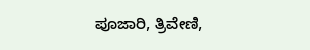ಪೂಜಾರಿ, ತ್ರಿವೇಣಿ,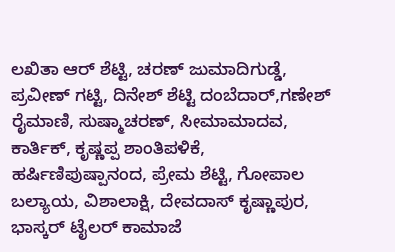ಲಖಿತಾ ಆರ್ ಶೆಟ್ಟಿ, ಚರಣ್ ಜುಮಾದಿಗುಡ್ಡೆ, ಪ್ರವೀಣ್ ಗಟ್ಟಿ, ದಿನೇಶ್ ಶೆಟ್ಟಿ ದಂಬೆದಾರ್,ಗಣೇಶ್ ರೈಮಾಣಿ, ಸುಷ್ಮಾಚರಣ್, ಸೀಮಾಮಾದವ, ಕಾರ್ತಿಕ್, ಕೃಷ್ಣಪ್ಪ ಶಾಂತಿಪಳಿಕೆ, ಹರ್ಷಿಣಿಪುಷ್ಪಾನಂದ, ಪ್ರೇಮ ಶೆಟ್ಟಿ, ಗೋಪಾಲ ಬಲ್ಯಾಯ, ವಿಶಾಲಾಕ್ಷಿ, ದೇವದಾಸ್ ಕೃಷ್ಣಾಪುರ, ಭಾಸ್ಕರ್ ಟೈಲರ್ ಕಾಮಾಜೆ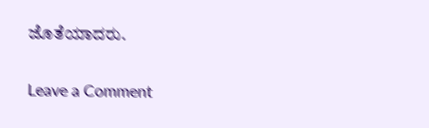ಜೊತೆಯಾದರು.

Leave a Comment